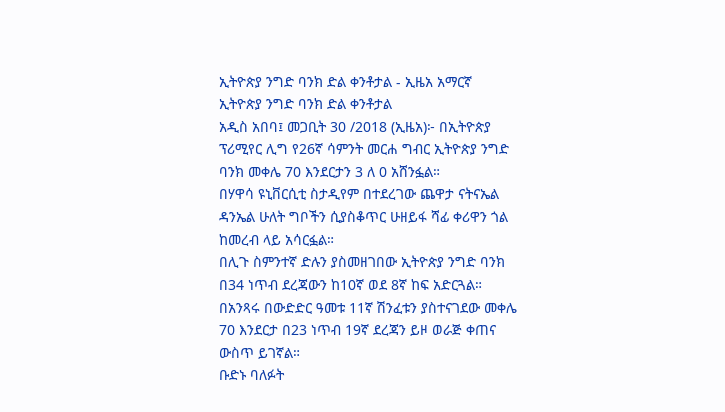ኢትዮጵያ ንግድ ባንክ ድል ቀንቶታል - ኢዜአ አማርኛ
ኢትዮጵያ ንግድ ባንክ ድል ቀንቶታል
አዲስ አበባ፤ መጋቢት 30 /2018 (ኢዜአ)፦ በኢትዮጵያ ፕሪሚየር ሊግ የ26ኛ ሳምንት መርሐ ግብር ኢትዮጵያ ንግድ ባንክ መቀሌ 70 እንደርታን 3 ለ 0 አሸንፏል።
በሃዋሳ ዩኒቨርሲቲ ስታዲየም በተደረገው ጨዋታ ናትናኤል ዳንኤል ሁለት ግቦችን ሲያስቆጥር ሁዘይፋ ሻፊ ቀሪዋን ጎል ከመረብ ላይ አሳርፏል።
በሊጉ ስምንተኛ ድሉን ያስመዘገበው ኢትዮጵያ ንግድ ባንክ በ34 ነጥብ ደረጃውን ከ10ኛ ወደ 8ኛ ከፍ አድርጓል።
በአንጻሩ በውድድር ዓመቱ 11ኛ ሽንፈቱን ያስተናገደው መቀሌ 70 እንደርታ በ23 ነጥብ 19ኛ ደረጃን ይዞ ወራጅ ቀጠና ውስጥ ይገኛል።
ቡድኑ ባለፉት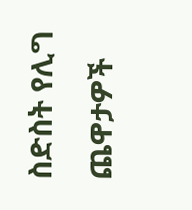ስድስት የሊግ ጨዋታዎች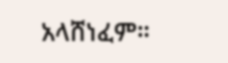አላሸነፈም።